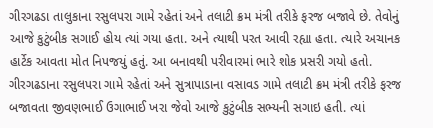ગીરગઢડા તાલુકાના રસુલપરા ગામે રહેતાં અને તલાટી ક્રમ મંત્રી તરીકે ફરજ બજાવે છે. તેવોનું આજે કુટુંબીક સગાઈ હોય ત્યાં ગયા હતા. અને ત્યાથી પરત આવી રહ્યા હતા. ત્યારે અચાનક હાર્ટેક આવતા મોત નિપજયું હતું. આ બનાવથી પરીવારમાં ભારે શોક પ્રસરી ગયો હતો.
ગીરગઢડાના રસુલપરા ગામે રહેતાં અને સુત્રાપાડાના વસાવડ ગામે તલાટી ક્રમ મંત્રી તરીકે ફરજ બજાવતા જીવણભાઈ ઉગાભાઈ ખરા જેવો આજે કુટુંબીક સભ્યની સગાઇ હતી. ત્યાં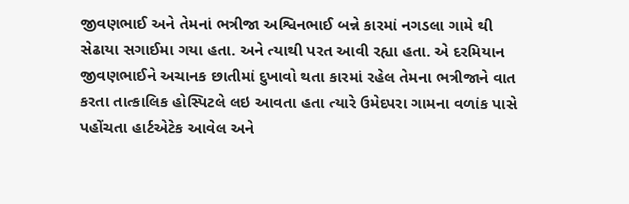જીવણભાઈ અને તેમનાં ભત્રીજા અશ્વિનભાઈ બન્ને કારમાં નગડલા ગામે થી સેઢાયા સગાઈમા ગયા હતા. અને ત્યાથી પરત આવી રહ્યા હતા. એ દરમિયાન જીવણભાઈને અચાનક છાતીમાં દુખાવો થતા કારમાં રહેલ તેમના ભત્રીજાને વાત કરતા તાત્કાલિક હોસ્પિટલે લઇ આવતા હતા ત્યારે ઉમેદપરા ગામના વળાંક પાસે પહોંચતા હાર્ટએટેક આવેલ અને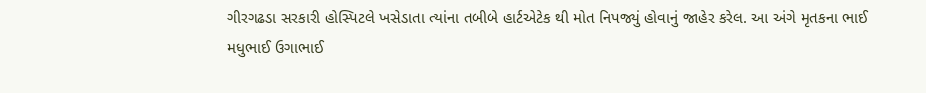ગીરગઢડા સરકારી હોસ્પિટલે ખસેડાતા ત્યાંના તબીબે હાર્ટએટેક થી મોત નિપજ્યું હોવાનું જાહેર કરેલ. આ અંગે મૃતકના ભાઈ મધુભાઈ ઉગાભાઈ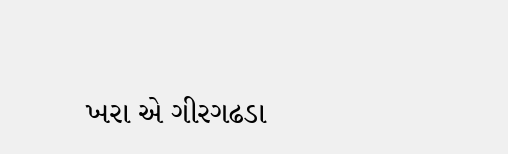ખરા એ ગીરગઢડા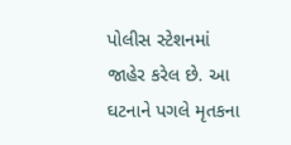પોલીસ સ્ટેશનમાં જાહેર કરેલ છે. આ ઘટનાને પગલે મૃતકના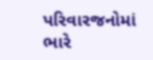પરિવારજનોમાં ભારે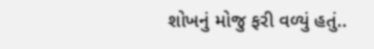શોખનું મોજુ ફરી વળ્યું હતું..